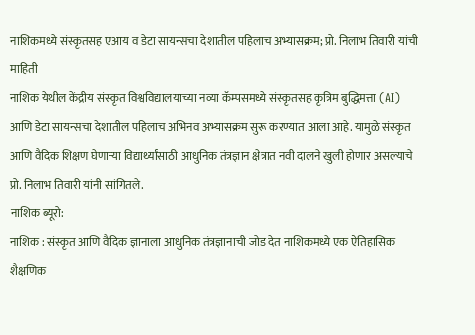नाशिकमध्ये संस्कृतसह एआय व डेटा सायन्सचा देशातील पहिलाच अभ्यासक्रम; प्रो. निलाभ तिवारी यांची माहिती
नाशिक येथील केंद्रीय संस्कृत विश्वविद्यालयाच्या नव्या कॅम्पसमध्ये संस्कृतसह कृत्रिम बुद्धिमत्ता (AI) आणि डेटा सायन्सचा देशातील पहिलाच अभिनव अभ्यासक्रम सुरू करण्यात आला आहे. यामुळे संस्कृत आणि वैदिक शिक्षण घेणाऱ्या विद्यार्थ्यांसाठी आधुनिक तंत्रज्ञान क्षेत्रात नवी दालने खुली होणार असल्याचे प्रो. निलाभ तिवारी यांनी सांगितले.
नाशिक ब्यूरो:
नाशिक : संस्कृत आणि वैदिक ज्ञानाला आधुनिक तंत्रज्ञानाची जोड देत नाशिकमध्ये एक ऐतिहासिक शैक्षणिक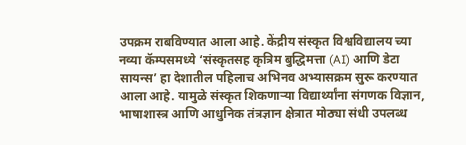उपक्रम राबविण्यात आला आहे. केंद्रीय संस्कृत विश्वविद्यालय च्या नव्या कॅम्पसमध्ये ‘संस्कृतसह कृत्रिम बुद्धिमत्ता (AI) आणि डेटा सायन्स’ हा देशातील पहिलाच अभिनव अभ्यासक्रम सुरू करण्यात आला आहे. यामुळे संस्कृत शिकणाऱ्या विद्यार्थ्यांना संगणक विज्ञान, भाषाशास्त्र आणि आधुनिक तंत्रज्ञान क्षेत्रात मोठ्या संधी उपलब्ध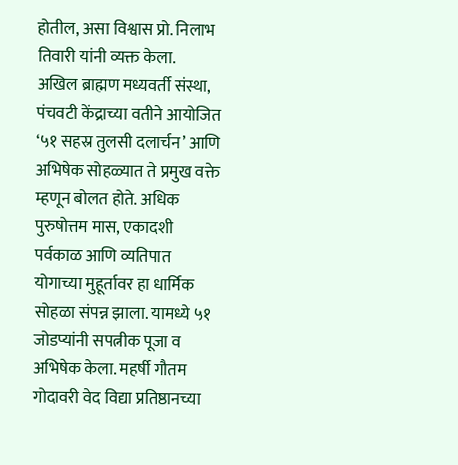होतील, असा विश्वास प्रो. निलाभ तिवारी यांनी व्यक्त केला.
अखिल ब्राह्मण मध्यवर्ती संस्था, पंचवटी केंद्राच्या वतीने आयोजित ‘५१ सहस्र तुलसी दलार्चन’ आणि अभिषेक सोहळ्यात ते प्रमुख वक्ते म्हणून बोलत होते. अधिक पुरुषोत्तम मास, एकादशी पर्वकाळ आणि व्यतिपात योगाच्या मुहूर्तावर हा धार्मिक सोहळा संपन्न झाला. यामध्ये ५१ जोडप्यांनी सपत्नीक पूजा व अभिषेक केला. महर्षी गौतम गोदावरी वेद विद्या प्रतिष्ठानच्या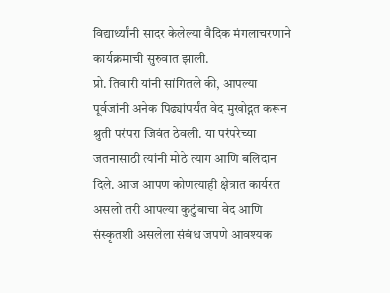विद्यार्थ्यांनी सादर केलेल्या वैदिक मंगलाचरणाने कार्यक्रमाची सुरुवात झाली.
प्रो. तिवारी यांनी सांगितले की, आपल्या पूर्वजांनी अनेक पिढ्यांपर्यंत वेद मुखोद्गत करून श्रुती परंपरा जिवंत ठेवली. या परंपरेच्या जतनासाठी त्यांनी मोठे त्याग आणि बलिदान दिले. आज आपण कोणत्याही क्षेत्रात कार्यरत असलो तरी आपल्या कुटुंबाचा वेद आणि संस्कृतशी असलेला संबंध जपणे आवश्यक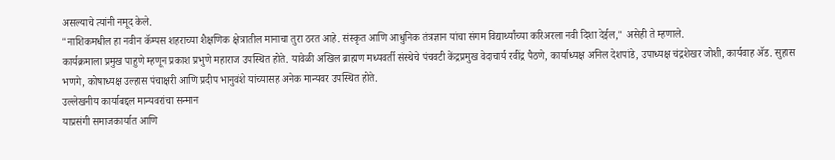असल्याचे त्यांनी नमूद केले.
"नाशिकमधील हा नवीन कॅम्पस शहराच्या शैक्षणिक क्षेत्रातील मानाचा तुरा ठरत आहे. संस्कृत आणि आधुनिक तंत्रज्ञान यांचा संगम विद्यार्थ्यांच्या करिअरला नवी दिशा देईल," असेही ते म्हणाले.
कार्यक्रमाला प्रमुख पाहुणे म्हणून प्रकाश प्रभुणे महाराज उपस्थित होते. यावेळी अखिल ब्राह्मण मध्यवर्ती संस्थेचे पंचवटी केंद्रप्रमुख वेदाचार्य रवींद्र पैठणे, कार्याध्यक्ष अनिल देशपांडे, उपाध्यक्ष चंद्रशेखर जोशी, कार्यवाह ॲड. सुहास भणगे, कोषाध्यक्ष उल्हास पंचाक्षरी आणि प्रदीप भानुवंशे यांच्यासह अनेक मान्यवर उपस्थित होते.
उल्लेखनीय कार्याबद्दल मान्यवरांचा सन्मान
याप्रसंगी समाजकार्यात आणि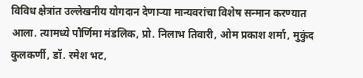विविध क्षेत्रांत उल्लेखनीय योगदान देणाऱ्या मान्यवरांचा विशेष सन्मान करण्यात आला. त्यामध्ये पौर्णिमा मंडलिक, प्रो. निलाभ तिवारी, ओम प्रकाश शर्मा, मुकुंद कुलकर्णी, डॉ. रमेश भट,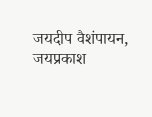जयदीप वैशंपायन, जयप्रकाश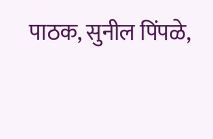पाठक, सुनील पिंपळे,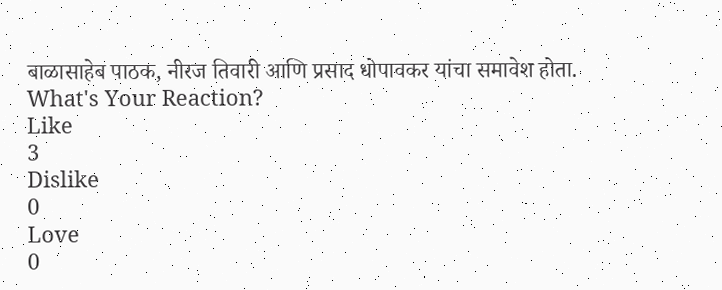बाळासाहेब पाठक, नीरज तिवारी आणि प्रसाद धोपावकर यांचा समावेश होता.
What's Your Reaction?
Like
3
Dislike
0
Love
0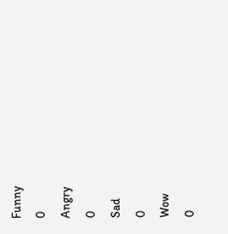Funny
0
Angry
0
Sad
0
Wow
0